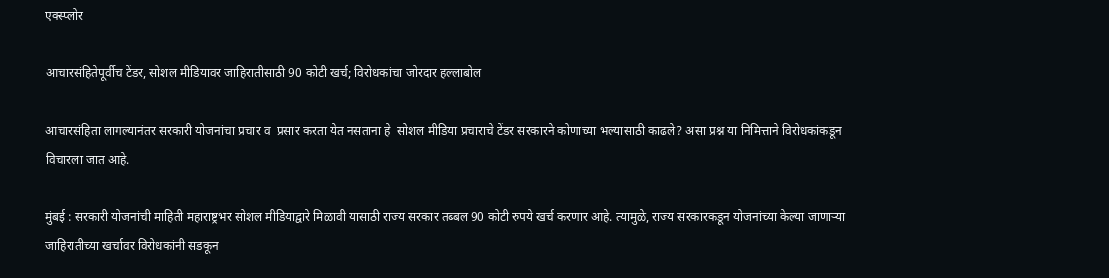एक्स्प्लोर

आचारसंहितेपूर्वीच टेंडर, सोशल मीडियावर जाहिरातीसाठी 90 कोटी खर्च; विरोधकांचा जोरदार हल्लाबोल

आचारसंहिता लागल्यानंतर सरकारी योजनांचा प्रचार व  प्रसार करता येत नसताना हे  सोशल मीडिया प्रचाराचे टेंडर सरकारने कोणाच्या भल्यासाठी काढले? असा प्रश्न या निमित्ताने विरोधकांकडून विचारला जात आहे.

मुंबई : सरकारी योजनांची माहिती महाराष्ट्रभर सोशल मीडियाद्वारे मिळावी यासाठी राज्य सरकार तब्बल 90 कोटी रुपये खर्च करणार आहे. त्यामुळे, राज्य सरकारकडून योजनांच्या केल्या जाणाऱ्या जाहिरातीच्या खर्चावर विरोधकांनी सडकून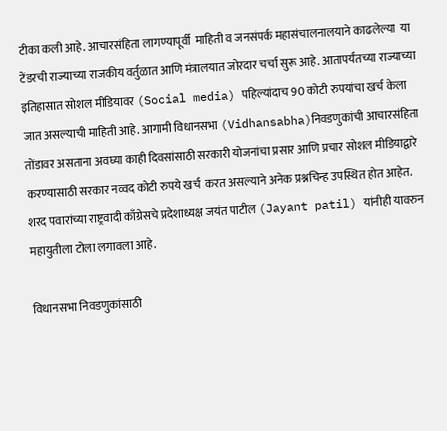टीका कली आहे. आचारसंहिता लागण्यापूर्वी  माहिती व जनसंपर्क महासंचालनालयाने काढलेल्या  या टेंडरची राज्याच्या राजकीय वर्तुळात आणि मंत्रालयात जोरदार चर्चा सुरू आहे. आतापर्यंतच्या राज्याच्या इतिहासात सोशल मीडियावर (Social media) पहिल्यांदाच 90 कोटी रुपयांचा खर्च केला जात असल्याची माहिती आहे. आगामी विधानसभा (Vidhansabha)निवडणुकांची आचारसंहिता तोंडावर असताना अवघ्या काही दिवसांसाठी सरकारी योजनांचा प्रसार आणि प्रचार सोशल मीडियाद्वारे करण्यासाठी सरकार नव्वद कोटी रुपये खर्च  करत असल्याने अनेक प्रश्नचिन्ह उपस्थित होत आहेत. शरद पवारांच्या राष्ट्रवादी काँग्रेसचे प्रदेशाध्यक्ष जयंत पाटील (Jayant patil) यांनीही यावरुन महायुतीला टोला लगावला आहे.

विधानसभा निवडणुकांसाठी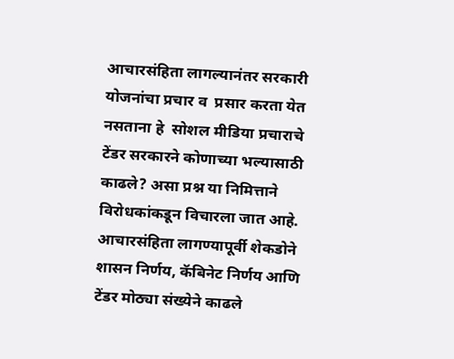आचारसंहिता लागल्यानंतर सरकारी योजनांचा प्रचार व  प्रसार करता येत नसताना हे  सोशल मीडिया प्रचाराचे टेंडर सरकारने कोणाच्या भल्यासाठी काढले? असा प्रश्न या निमित्ताने विरोधकांकडून विचारला जात आहे. आचारसंहिता लागण्यापूर्वी शेकडोने शासन निर्णय, कॅबिनेट निर्णय आणि टेंडर मोठ्या संख्येने काढले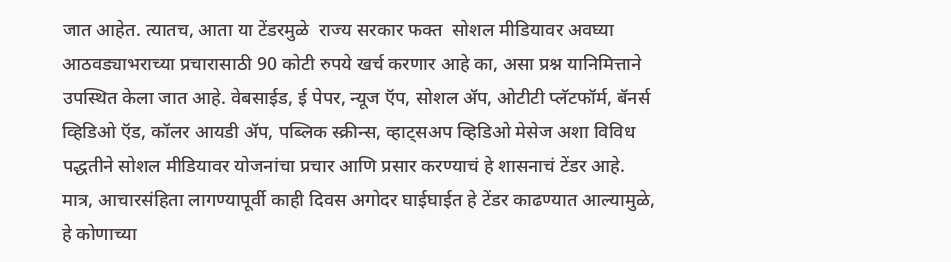जात आहेत. त्यातच, आता या टेंडरमुळे  राज्य सरकार फक्त  सोशल मीडियावर अवघ्या आठवड्याभराच्या प्रचारासाठी 90 कोटी रुपये खर्च करणार आहे का, असा प्रश्न यानिमित्ताने उपस्थित केला जात आहे. वेबसाईड, ई पेपर, न्यूज ऍप, सोशल ॲप, ओटीटी प्लॅटफॉर्म, बॅनर्स व्हिडिओ ऍड, कॉलर आयडी ॲप, पब्लिक स्क्रीन्स, व्हाट्सअप व्हिडिओ मेसेज अशा विविध पद्धतीने सोशल मीडियावर योजनांचा प्रचार आणि प्रसार करण्याचं हे शासनाचं टेंडर आहे. मात्र, आचारसंहिता लागण्यापूर्वी काही दिवस अगोदर घाईघाईत हे टेंडर काढण्यात आल्यामुळे, हे कोणाच्या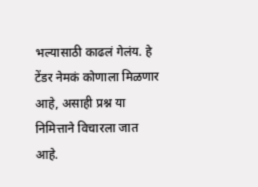भल्यासाठी काढलं गेलंय. हे टेंडर नेमकं कोणाला मिळणार आहे, असाही प्रश्न या निमित्ताने विचारला जात आहे.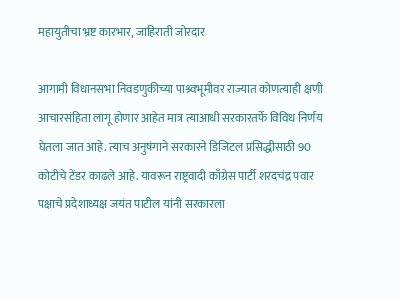महायुतीचा भ्रष्ट कारभार, जाहिराती जोरदार

आगामी विधानसभा निवडणुकीच्या पाश्र्वभूमीवर राज्यात कोणत्याही क्षणी आचारसंहिता लागू होणार आहेत मात्र त्याआधी सरकारतर्फे विविध निर्णय घेतला जात आहे. त्याच अनुषंगाने सरकारने डिजिटल प्रसिद्धीसाठी 90 कोटीचे टेंडर काढले आहे. यावरून राष्ट्रवादी काँग्रेस पार्टी शरदचंद्र पवार पक्षाचे प्रदेशाध्यक्ष जयंत पाटील यांनी सरकारला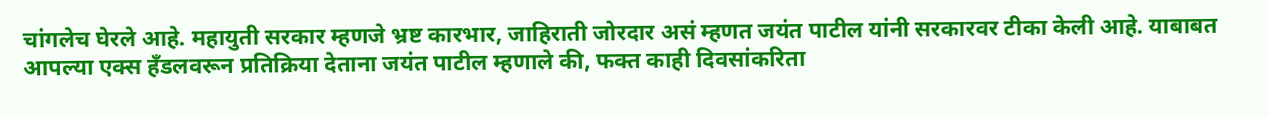चांगलेच घेरले आहे. महायुती सरकार म्हणजे भ्रष्ट कारभार, जाहिराती जोरदार असं म्हणत जयंत पाटील यांनी सरकारवर टीका केली आहे. याबाबत आपल्या एक्स हँडलवरून प्रतिक्रिया देताना जयंत पाटील म्हणाले की, फक्त काही दिवसांकरिता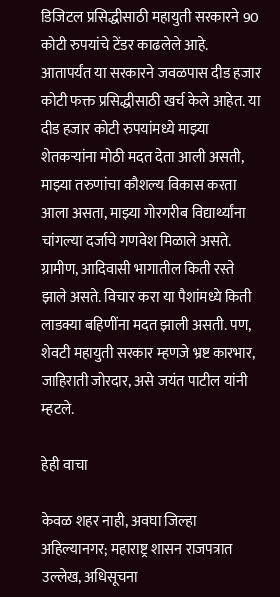डिजिटल प्रसिद्धीसाठी महायुती सरकारने 90 कोटी रुपयांचे टेंडर काढलेले आहे. आतापर्यंत या सरकारने जवळपास दीड हजार कोटी फक्त प्रसिद्धीसाठी खर्च केले आहेत. या दीड हजार कोटी रुपयांमध्ये माझ्या शेतकऱ्यांना मोठी मदत देता आली असती, माझ्या तरुणांचा कौशल्य विकास करता आला असता, माझ्या गोरगरीब विद्यार्थ्यांना चांगल्या दर्जाचे गणवेश मिळाले असते. ग्रामीण, आदिवासी भागातील किती रस्ते झाले असते. विचार करा या पैशांमध्ये किती लाडक्या बहिणींना मदत झाली असती. पण, शेवटी महायुती सरकार म्हणजे भ्रष्ट कारभार, जाहिराती जोरदार, असे जयंत पाटील यांनी म्हटले.

हेही वाचा

केवळ शहर नाही, अवघा जिल्हा अहिल्यानगर; महाराष्ट्र शासन राजपत्रात उल्लेख, अधिसूचना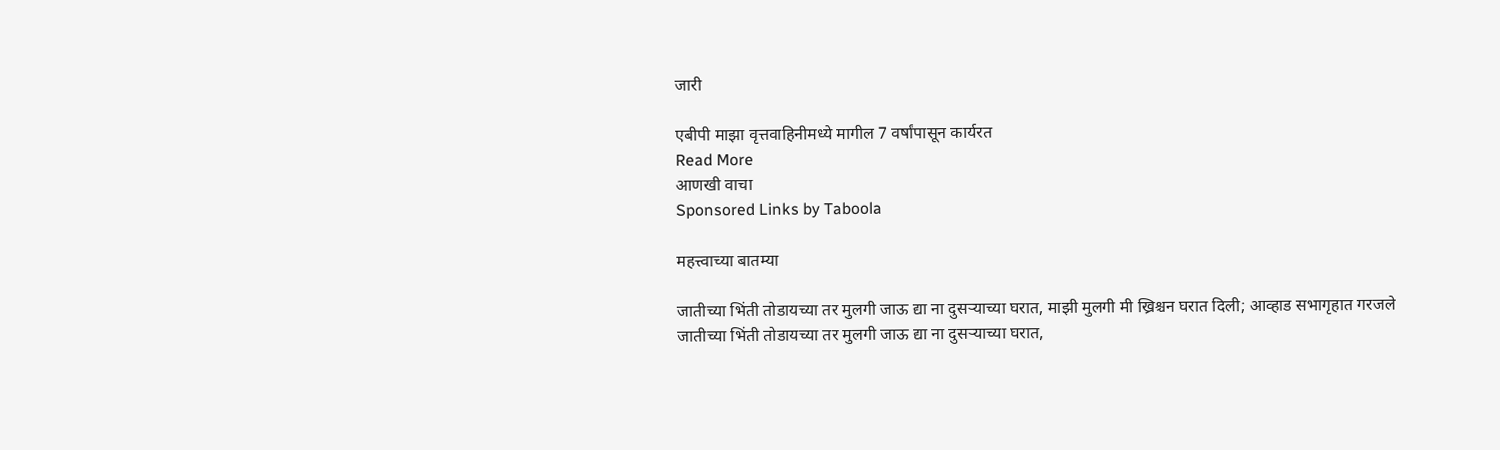जारी

एबीपी माझा वृत्तवाहिनीमध्ये मागील 7 वर्षांपासून कार्यरत
Read More
आणखी वाचा
Sponsored Links by Taboola

महत्त्वाच्या बातम्या

जातीच्या भिंती तोडायच्या तर मुलगी जाऊ द्या ना दुसऱ्याच्या घरात, माझी मुलगी मी ख्रिश्चन घरात दिली; आव्हाड सभागृहात गरजले
जातीच्या भिंती तोडायच्या तर मुलगी जाऊ द्या ना दुसऱ्याच्या घरात,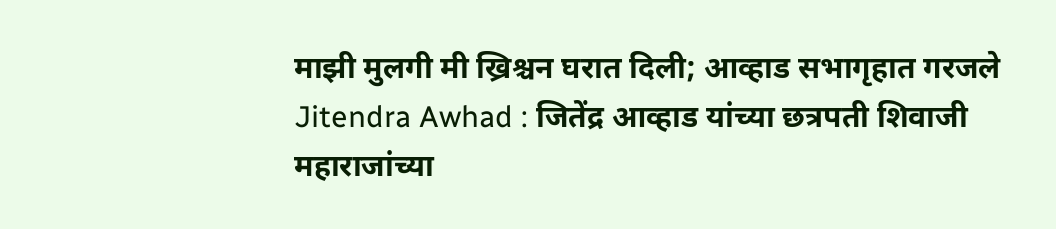माझी मुलगी मी ख्रिश्चन घरात दिली; आव्हाड सभागृहात गरजले
Jitendra Awhad : जितेंद्र आव्हाड यांच्या छत्रपती शिवाजी महाराजांच्या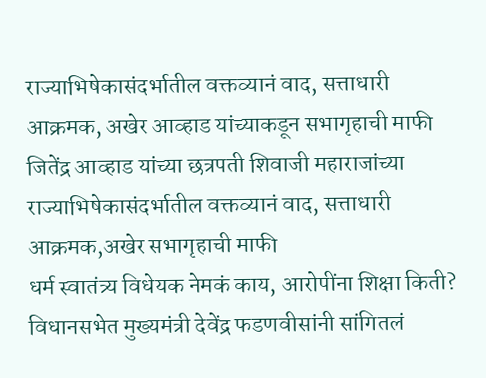राज्याभिषेकासंदर्भातील वक्तव्यानं वाद, सत्ताधारी आक्रमक, अखेर आव्हाड यांच्याकडून सभागृहाची माफी
जितेंद्र आव्हाड यांच्या छत्रपती शिवाजी महाराजांच्या राज्याभिषेकासंदर्भातील वक्तव्यानं वाद, सत्ताधारी आक्रमक,अखेर सभागृहाची माफी
धर्म स्वातंत्र्य विधेयक नेमकं काय, आरोपींना शिक्षा किती? विधानसभेत मुख्यमंत्री देवेंद्र फडणवीसांनी सांगितलं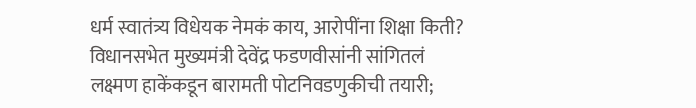धर्म स्वातंत्र्य विधेयक नेमकं काय, आरोपींना शिक्षा किती? विधानसभेत मुख्यमंत्री देवेंद्र फडणवीसांनी सांगितलं
लक्ष्मण हाकेंकडून बारामती पोटनिवडणुकीची तयारी;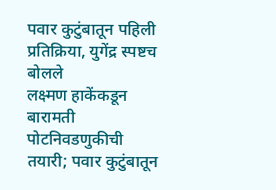पवार कुटुंबातून पहिली प्रतिक्रिया, युगेंद्र स्पष्टच बोलले
लक्ष्मण हाकेंकडून बारामती पोटनिवडणुकीची तयारी; पवार कुटुंबातून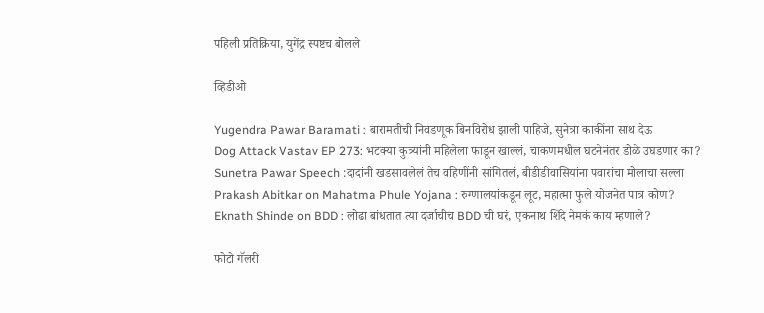पहिली प्रतिक्रिया, युगेंद्र स्पष्टच बोलले

व्हिडीओ

Yugendra Pawar Baramati : बारामतीची निवडणूक बिनविरोध झाली पाहिजे, सुनेत्रा काकींना साथ देऊ
Dog Attack Vastav EP 273: भटक्या कुत्र्यांनी महिलेला फाडून खाल्लं, चाकणमधील घटनेनंतर डोळे उघडणार का?
Sunetra Pawar Speech :दादांनी खडसावलेलं तेच वहिणींनी सांगितलं, बीडीडीवासियांना पवारांचा मोलाचा सल्ला
Prakash Abitkar on Mahatma Phule Yojana : रुग्णालयांकडून लूट, महात्मा फुले योजनेत पात्र कोण?
Eknath Shinde on BDD : लोढा बांधतात त्या दर्जाचीच BDD ची घरं, एकनाथ शिंदे नेमकं काय म्हणाले?

फोटो गॅलरी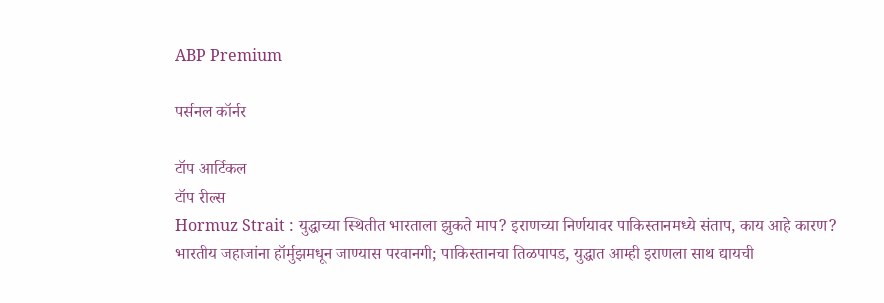ABP Premium

पर्सनल कॉर्नर

टॉप आर्टिकल
टॉप रील्स
Hormuz Strait : युद्धाच्या स्थितीत भारताला झुकते माप? इराणच्या निर्णयावर पाकिस्तानमध्ये संताप, काय आहे कारण?
भारतीय जहाजांना हॉर्मुझमधून जाण्यास परवानगी; पाकिस्तानचा तिळपापड, युद्धात आम्ही इराणला साथ द्यायची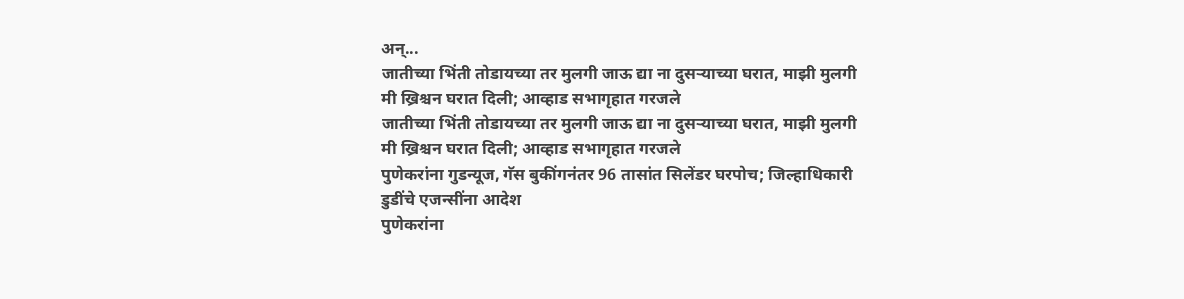अन्...
जातीच्या भिंती तोडायच्या तर मुलगी जाऊ द्या ना दुसऱ्याच्या घरात, माझी मुलगी मी ख्रिश्चन घरात दिली; आव्हाड सभागृहात गरजले
जातीच्या भिंती तोडायच्या तर मुलगी जाऊ द्या ना दुसऱ्याच्या घरात, माझी मुलगी मी ख्रिश्चन घरात दिली; आव्हाड सभागृहात गरजले
पुणेकरांना गुडन्यूज, गॅस बुकींगनंतर 96 तासांत सिलेंडर घरपोच; जिल्हाधिकारी डुडींचे एजन्सींना आदेश
पुणेकरांना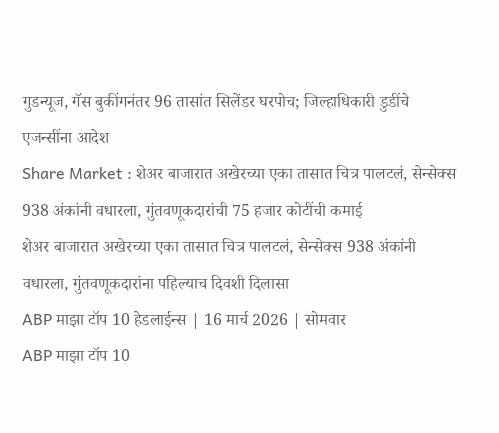गुडन्यूज, गॅस बुकींगनंतर 96 तासांत सिलेंडर घरपोच; जिल्हाधिकारी डुडींचे एजन्सींना आदेश
Share Market : शेअर बाजारात अखेरच्या एका तासात चित्र पालटलं, सेन्सेक्स 938 अंकांनी वधारला, गुंतवणूकदारांची 75 हजार कोटींची कमाई
शेअर बाजारात अखेरच्या एका तासात चित्र पालटलं, सेन्सेक्स 938 अंकांनी वधारला, गुंतवणूकदारांना पहिल्याच दिवशी दिलासा
ABP माझा टॉप 10 हेडलाईन्स | 16 मार्च 2026 | सोमवार
ABP माझा टॉप 10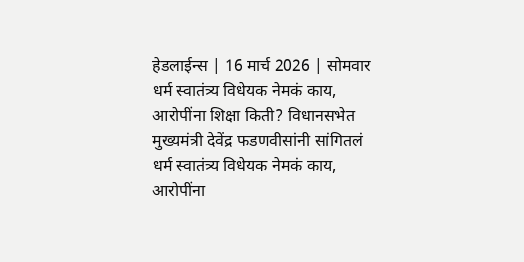हेडलाईन्स | 16 मार्च 2026 | सोमवार
धर्म स्वातंत्र्य विधेयक नेमकं काय, आरोपींना शिक्षा किती? विधानसभेत मुख्यमंत्री देवेंद्र फडणवीसांनी सांगितलं
धर्म स्वातंत्र्य विधेयक नेमकं काय, आरोपींना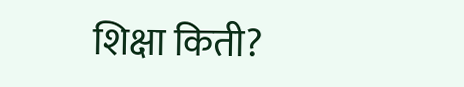शिक्षा किती?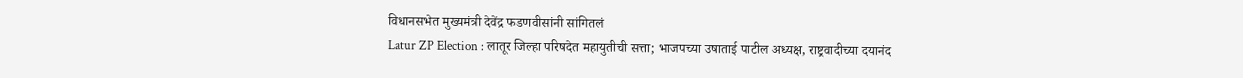विधानसभेत मुख्यमंत्री देवेंद्र फडणवीसांनी सांगितलं
Latur ZP Election : लातूर जिल्हा परिषदेत महायुतीची सत्ता; भाजपच्या उषाताई पाटील अध्यक्ष, राष्ट्रवादीच्या दयानंद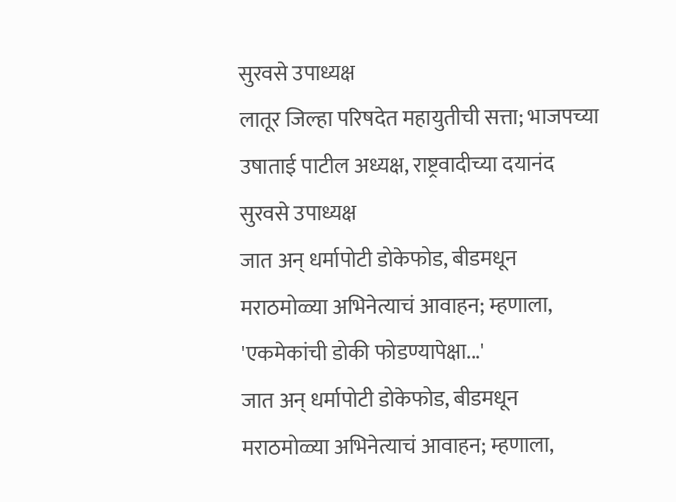सुरवसे उपाध्यक्ष
लातूर जिल्हा परिषदेत महायुतीची सत्ता; भाजपच्या उषाताई पाटील अध्यक्ष, राष्ट्रवादीच्या दयानंद सुरवसे उपाध्यक्ष
जात अन् धर्मापोटी डोकेफोड, बीडमधून मराठमोळ्या अभिनेत्याचं आवाहन; म्हणाला, 'एकमेकांची डोकी फोडण्यापेक्षा...'
जात अन् धर्मापोटी डोकेफोड, बीडमधून मराठमोळ्या अभिनेत्याचं आवाहन; म्हणाला,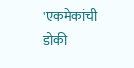'एकमेकांची डोकी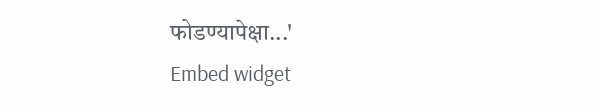फोडण्यापेक्षा...'
Embed widget